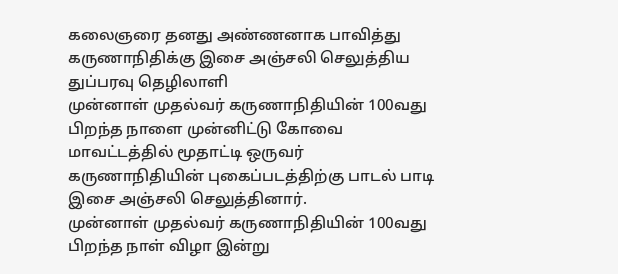கலைஞரை தனது அண்ணனாக பாவித்து கருணாநிதிக்கு இசை அஞ்சலி செலுத்திய துப்பரவு தெழிலாளி
முன்னாள் முதல்வர் கருணாநிதியின் 100வது பிறந்த நாளை முன்னிட்டு கோவை மாவட்டத்தில் மூதாட்டி ஒருவர் கருணாநிதியின் புகைப்படத்திற்கு பாடல் பாடி இசை அஞ்சலி செலுத்தினார்.
முன்னாள் முதல்வர் கருணாநிதியின் 100வது பிறந்த நாள் விழா இன்று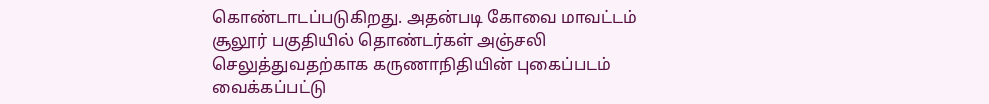கொண்டாடப்படுகிறது. அதன்படி கோவை மாவட்டம் சூலூர் பகுதியில் தொண்டர்கள் அஞ்சலி செலுத்துவதற்காக கருணாநிதியின் புகைப்படம் வைக்கப்பட்டு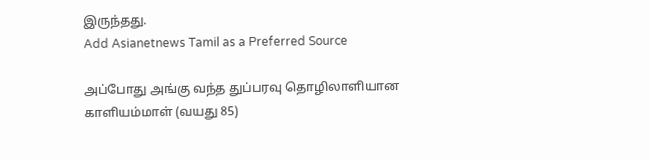இருந்தது.
Add Asianetnews Tamil as a Preferred Source

அப்போது அங்கு வந்த துப்பரவு தொழிலாளியான காளியம்மாள் (வயது 85)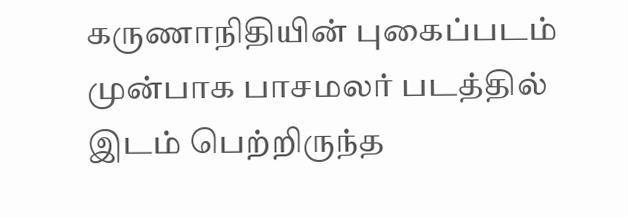கருணாநிதியின் புகைப்படம் முன்பாக பாசமலர் படத்தில் இடம் பெற்றிருந்த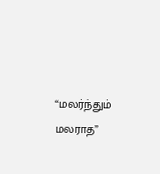“மலர்ந்தும் மலராத”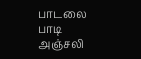பாடலை பாடி அஞ்சலி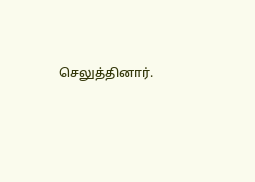செலுத்தினார்.